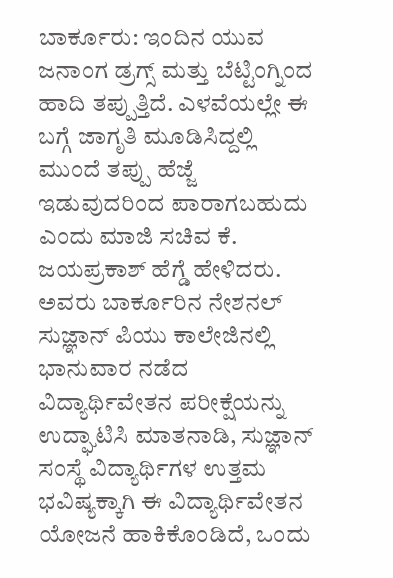ಬಾರ್ಕೂರು: ಇಂದಿನ ಯುವ ಜನಾಂಗ ಡ್ರಗ್ಸ್ ಮತ್ತು ಬೆಟ್ಟಿಂಗ್ನಿಂದ ಹಾದಿ ತಪ್ಪುತ್ತಿದೆ. ಎಳವೆಯಲ್ಲೇ ಈ ಬಗ್ಗೆ ಜಾಗೃತಿ ಮೂಡಿಸಿದ್ದಲ್ಲಿ ಮುಂದೆ ತಪ್ಪು ಹೆಜ್ಜೆ ಇಡುವುದರಿಂದ ಪಾರಾಗಬಹುದು ಎಂದು ಮಾಜಿ ಸಚಿವ ಕೆ. ಜಯಪ್ರಕಾಶ್ ಹೆಗ್ಡೆ ಹೇಳಿದರು.
ಅವರು ಬಾರ್ಕೂರಿನ ನೇಶನಲ್ ಸುಜ್ಞಾನ್ ಪಿಯು ಕಾಲೇಜಿನಲ್ಲಿ ಭಾನುವಾರ ನಡೆದ ವಿದ್ಯಾರ್ಥಿವೇತನ ಪರೀಕ್ಷೆಯನ್ನು ಉದ್ಘಾಟಿಸಿ ಮಾತನಾಡಿ, ಸುಜ್ಞಾನ್ ಸಂಸ್ಥೆ ವಿದ್ಯಾರ್ಥಿಗಳ ಉತ್ತಮ ಭವಿಷ್ಯಕ್ಕಾಗಿ ಈ ವಿದ್ಯಾರ್ಥಿವೇತನ ಯೋಜನೆ ಹಾಕಿಕೊಂಡಿದೆ, ಒಂದು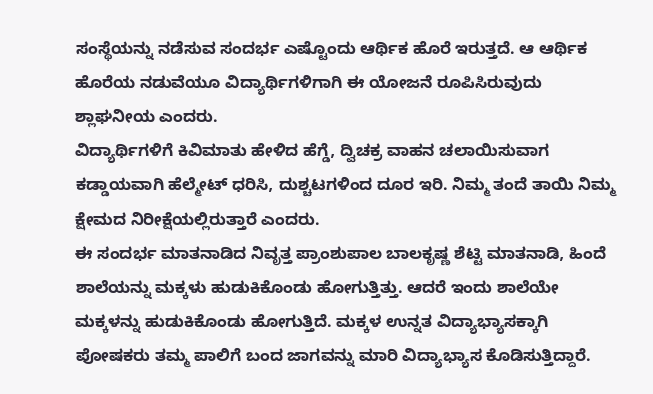ಸಂಸ್ಥೆಯನ್ನು ನಡೆಸುವ ಸಂದರ್ಭ ಎಷ್ಟೊಂದು ಆರ್ಥಿಕ ಹೊರೆ ಇರುತ್ತದೆ. ಆ ಆರ್ಥಿಕ ಹೊರೆಯ ನಡುವೆಯೂ ವಿದ್ಯಾರ್ಥಿಗಳಿಗಾಗಿ ಈ ಯೋಜನೆ ರೂಪಿಸಿರುವುದು ಶ್ಲಾಘನೀಯ ಎಂದರು.
ವಿದ್ಯಾರ್ಥಿಗಳಿಗೆ ಕಿವಿಮಾತು ಹೇಳಿದ ಹೆಗ್ಡೆ, ದ್ವಿಚಕ್ರ ವಾಹನ ಚಲಾಯಿಸುವಾಗ ಕಡ್ಡಾಯವಾಗಿ ಹೆಲ್ಮೇಟ್ ಧರಿಸಿ, ದುಶ್ಚಟಗಳಿಂದ ದೂರ ಇರಿ. ನಿಮ್ಮ ತಂದೆ ತಾಯಿ ನಿಮ್ಮ ಕ್ಷೇಮದ ನಿರೀಕ್ಷೆಯಲ್ಲಿರುತ್ತಾರೆ ಎಂದರು.
ಈ ಸಂದರ್ಭ ಮಾತನಾಡಿದ ನಿವೃತ್ತ ಪ್ರಾಂಶುಪಾಲ ಬಾಲಕೃಷ್ಣ ಶೆಟ್ಟಿ ಮಾತನಾಡಿ, ಹಿಂದೆ ಶಾಲೆಯನ್ನು ಮಕ್ಕಳು ಹುಡುಕಿಕೊಂಡು ಹೋಗುತ್ತಿತ್ತು. ಆದರೆ ಇಂದು ಶಾಲೆಯೇ ಮಕ್ಕಳನ್ನು ಹುಡುಕಿಕೊಂಡು ಹೋಗುತ್ತಿದೆ. ಮಕ್ಕಳ ಉನ್ನತ ವಿದ್ಯಾಭ್ಯಾಸಕ್ಕಾಗಿ ಪೋಷಕರು ತಮ್ಮ ಪಾಲಿಗೆ ಬಂದ ಜಾಗವನ್ನು ಮಾರಿ ವಿದ್ಯಾಭ್ಯಾಸ ಕೊಡಿಸುತ್ತಿದ್ದಾರೆ.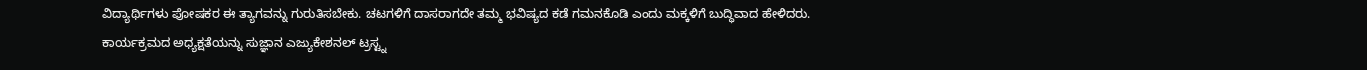ವಿದ್ಯಾರ್ಥಿಗಳು ಪೋಷಕರ ಈ ತ್ಯಾಗವನ್ನು ಗುರುತಿಸಬೇಕು. ಚಟಗಳಿಗೆ ದಾಸರಾಗದೇ ತಮ್ಮ ಭವಿಷ್ಯದ ಕಡೆ ಗಮನಕೊಡಿ ಎಂದು ಮಕ್ಕಳಿಗೆ ಬುದ್ಧಿವಾದ ಹೇಳಿದರು.
ಕಾರ್ಯಕ್ರಮದ ಅಧ್ಯಕ್ಷತೆಯನ್ನು ಸುಜ್ಞಾನ ಎಜ್ಯುಕೇಶನಲ್ ಟ್ರಸ್ಟ್ನ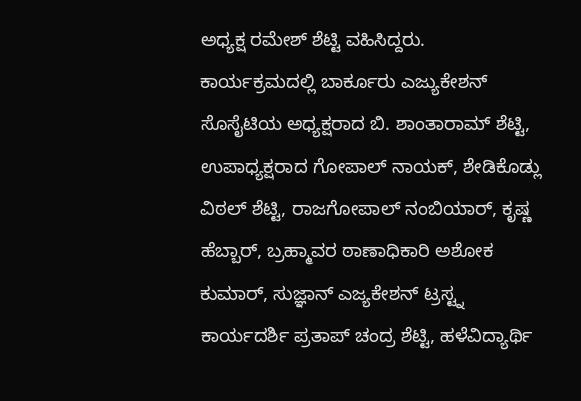ಅಧ್ಯಕ್ಷ ರಮೇಶ್ ಶೆಟ್ಟಿ ವಹಿಸಿದ್ದರು.
ಕಾರ್ಯಕ್ರಮದಲ್ಲಿ ಬಾರ್ಕೂರು ಎಜ್ಯುಕೇಶನ್ ಸೊಸೈಟಿಯ ಅಧ್ಯಕ್ಷರಾದ ಬಿ. ಶಾಂತಾರಾಮ್ ಶೆಟ್ಟಿ, ಉಪಾಧ್ಯಕ್ಷರಾದ ಗೋಪಾಲ್ ನಾಯಕ್, ಶೇಡಿಕೊಡ್ಲು ವಿಠಲ್ ಶೆಟ್ಟಿ, ರಾಜಗೋಪಾಲ್ ನಂಬಿಯಾರ್, ಕೃಷ್ಣ ಹೆಬ್ಬಾರ್, ಬ್ರಹ್ಮಾವರ ಠಾಣಾಧಿಕಾರಿ ಅಶೋಕ ಕುಮಾರ್, ಸುಜ್ಞಾನ್ ಎಜ್ಯಕೇಶನ್ ಟ್ರಸ್ಟ್ನ ಕಾರ್ಯದರ್ಶಿ ಪ್ರತಾಪ್ ಚಂದ್ರ ಶೆಟ್ಟಿ, ಹಳೆವಿದ್ಯಾರ್ಥಿ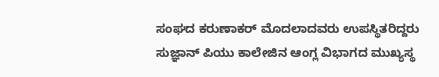ಸಂಘದ ಕರುಣಾಕರ್ ಮೊದಲಾದವರು ಉಪಸ್ಥಿತರಿದ್ದರು
ಸುಜ್ಞಾನ್ ಪಿಯು ಕಾಲೇಜಿನ ಆಂಗ್ಲ ವಿಭಾಗದ ಮುಖ್ಯಸ್ಥ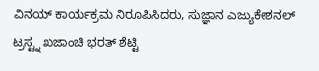ವಿನಯ್ ಕಾರ್ಯಕ್ರಮ ನಿರೂಪಿಸಿದರು, ಸುಜ್ಞಾನ ಎಜ್ಯುಕೇಶನಲ್ ಟ್ರಸ್ಟ್ನ ಖಜಾಂಚಿ ಭರತ್ ಶೆಟ್ಟಿ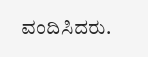ವಂದಿಸಿದರು.